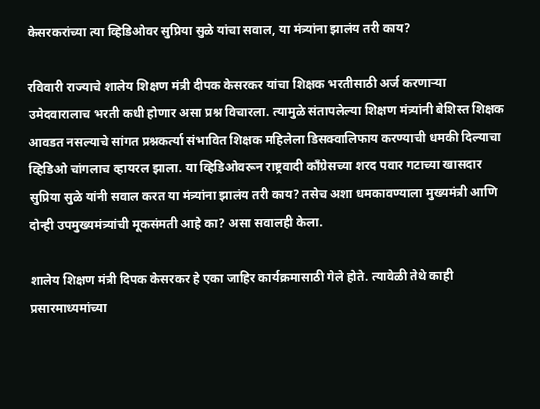केसरकरांच्या त्या व्हिडिओवर सुप्रिया सुळे यांचा सवाल, या मंत्र्यांना झालंय तरी काय?

रविवारी राज्याचे शालेय शिक्षण मंत्री दीपक केसरकर यांचा शिक्षक भरतीसाठी अर्ज करणाऱ्या उमेदवारालाच भरती कधी होणार असा प्रश्न विचारला. त्यामुळे संतापलेल्या शिक्षण मंत्र्यांनी बेशिस्त शिक्षक आवडत नसल्याचे सांगत प्रश्नकर्त्या संभावित शिक्षक महिलेला डिसक्वालिफाय करण्याची धमकी दिल्याचा व्हिडिओ चांगलाच व्हायरल झाला. या व्हिडिओवरून राष्ट्रवादी काँग्रेसच्या शरद पवार गटाच्या खासदार सुप्रिया सुळे यांनी सवाल करत या मंत्र्यांना झालंय तरी काय? तसेच अशा धमकावण्याला मुख्यमंत्री आणि दोन्ही उपमुख्यमंत्र्यांची मूकसंमती आहे का? असा सवालही केला.

शालेय शिक्षण मंत्री दिपक केसरकर हे एका जाहिर कार्यक्रमासाठी गेले होते. त्यावेळी तेथे काही प्रसारमाध्यमांच्या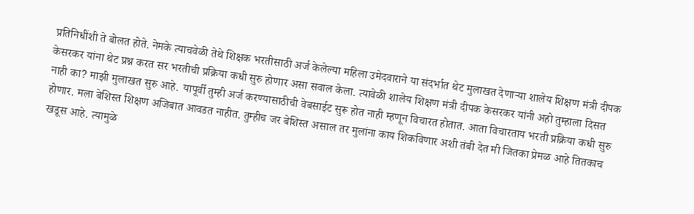प्रतिनिधींशी ते बोलत होते. नेमके त्याचवेळी तेथे शिक्षक भरतीसाठी अर्ज केलेल्या महिला उमेदवाराने या संदर्भात थेट मुलाखत देणाऱ्या शालेय शिक्षण मंत्री दीपक केसरकर यांना थेट प्रश्न करत सर भरतीची प्रक्रिया कधी सुरु होणार असा सवाल केला. त्यावेळी शालेय शिक्षण मंत्री दीपक केसरकर यांनी अहो तुम्हाला दिसत नाही का? माझी मुलाखत सुरु आहे. यापूर्वी तुम्ही अर्ज करण्यासाठीची वेबसाईट सुरू होत नाही म्हणून विचारत होतात. आता विचारताय भरती प्रक्रिया कधी सुरु होणार. मला बेशिस्त शिक्षण अजिबात आवडत नाहीत. तुम्हीच जर बेशिस्त असाल तर मुलांना काय शिकविणार अशी तंबी देत मी जितका प्रेमळ आहे तितकाच खडूस आहे. त्यामुळे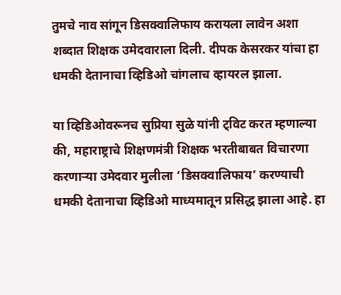तुमचे नाव सांगून डिसक्वालिफाय करायला लावेन अशा शब्दात शिक्षक उमेदवाराला दिली. दीपक केसरकर यांचा हा धमकी देतानाचा व्हिडिओ चांगलाच व्हायरल झाला.

या व्हिडिओवरूनच सुप्रिया सुळे यांनी ट्विट करत म्हणाल्या की, महाराष्ट्राचे शिक्षणमंत्री शिक्षक भरतीबाबत विचारणा करणाऱ्या उमेदवार मुलीला ‘डिसक्वालिफाय’ करण्याची धमकी देतानाचा व्हिडिओ माध्यमातून प्रसिद्ध झाला आहे. हा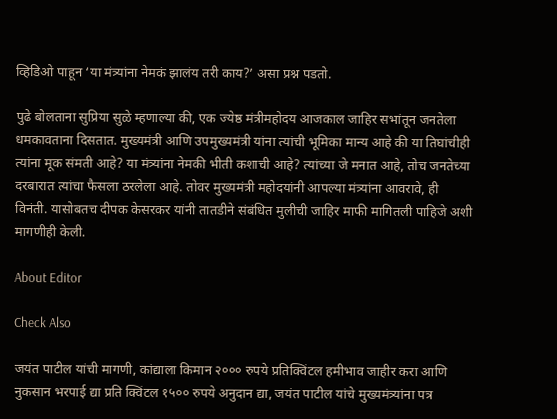व्हिडिओ पाहून ‘या मंत्र्यांना नेमकं झालंय तरी काय?’ असा प्रश्न पडतो.

पुढे बोलताना सुप्रिया सुळे म्हणाल्या की, एक ज्येष्ठ मंत्रीमहोदय आजकाल जाहिर सभांतून जनतेला धमकावताना दिसतात. मुख्यमंत्री आणि उपमुख्यमंत्री यांना त्यांची भूमिका मान्य आहे की या तिघांचीही त्यांना मूक संमती आहे? या मंत्र्यांना नेमकी भीती कशाची आहे? त्यांच्या जे मनात आहे, तोच जनतेच्या दरबारात त्यांचा फैसला ठरलेला आहे. तोवर मुख्यमंत्री महोदयांनी आपल्या मंत्र्यांना आवरावे, ही विनंती. यासोबतच दीपक केसरकर यांनी तातडीने संबंधित मुलीची जाहिर माफी मागितली पाहिजे अशी मागणीही केली.

About Editor

Check Also

जयंत पाटील यांची मागणी, कांद्याला किमान २००० रुपये प्रतिक्विंटल हमीभाव जाहीर करा आणि नुकसान भरपाई द्या प्रति क्विंटल १५०० रुपये अनुदान द्या, जयंत पाटील यांचे मुख्यमंत्र्यांना पत्र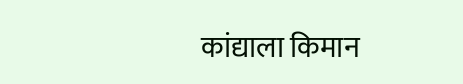कांद्याला किमान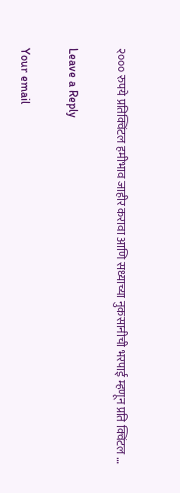२००० रुपये प्रतिक्विंटल हमीभाव जाहीर करावा आणि सध्याच्या नुकसानीची भरपाई म्हणून प्रति क्विंटल …

Leave a Reply

Your email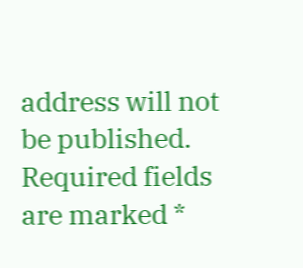address will not be published. Required fields are marked *